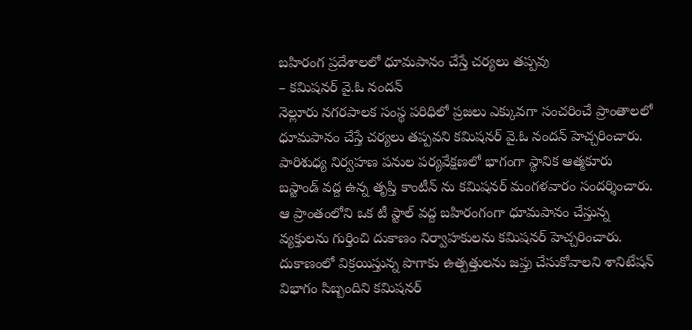బహిరంగ ప్రదేశాలలో ధూమపానం చేస్తే చర్యలు తప్పవు
– కమిషనర్ వై.ఓ నందన్
నెల్లూరు నగరపాలక సంస్థ పరిధిలో ప్రజలు ఎక్కువగా సంచరించే ప్రాంతాలలో ధూమపానం చేస్తే చర్యలు తప్పవని కమిషనర్ వై.ఓ నందన్ హెచ్చరించారు.
పారిశుధ్య నిర్వహణ పనుల పర్యవేక్షణలో భాగంగా స్థానిక ఆత్మకూరు బస్టాండ్ వద్ద ఉన్న తృప్తి కాంటీన్ ను కమిషనర్ మంగళవారం సందర్శించారు.
ఆ ప్రాంతంలోని ఒక టీ స్టాల్ వద్ద బహిరంగంగా ధూమపానం చేస్తున్న వ్యక్తులను గుర్తించి దుకాణం నిర్వాహకులను కమిషనర్ హెచ్చరించారు.
దుకాణంలో విక్రయిస్తున్న పొగాకు ఉత్పత్తులను జప్తు చేసుకోవాలని శానిటేషన్ విభాగం సిబ్బందిని కమిషనర్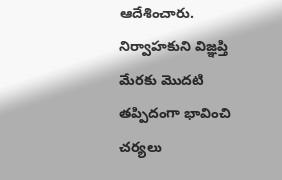ఆదేశించారు.
నిర్వాహకుని విజ్ఞప్తి మేరకు మొదటి తప్పిదంగా భావించి చర్యలు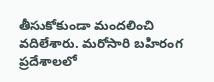తీసుకోకుండా మందలించి వదిలేశారు. మరోసారి బహిరంగ ప్రదేశాలలో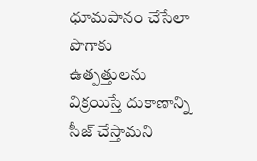ధూమపానం చేసేలా పొగాకు ఉత్పత్తులను విక్రయిస్తే దుకాణాన్ని సీజ్ చేస్తామని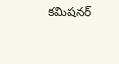కమిషనర్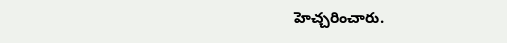హెచ్చరించారు.